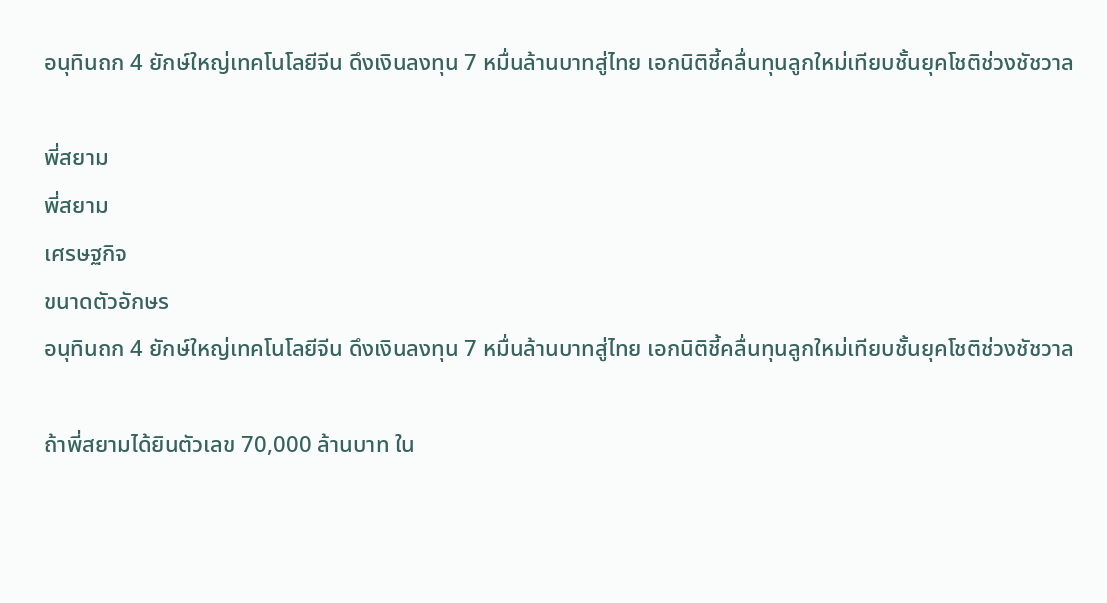อนุทินถก 4 ยักษ์ใหญ่เทคโนโลยีจีน ดึงเงินลงทุน 7 หมื่นล้านบาทสู่ไทย เอกนิติชี้คลื่นทุนลูกใหม่เทียบชั้นยุคโชติช่วงชัชวาล

พี่สยาม
พี่สยาม
เศรษฐกิจ
ขนาดตัวอักษร
อนุทินถก 4 ยักษ์ใหญ่เทคโนโลยีจีน ดึงเงินลงทุน 7 หมื่นล้านบาทสู่ไทย เอกนิติชี้คลื่นทุนลูกใหม่เทียบชั้นยุคโชติช่วงชัชวาล

ถ้าพี่สยามได้ยินตัวเลข 70,000 ล้านบาท ใน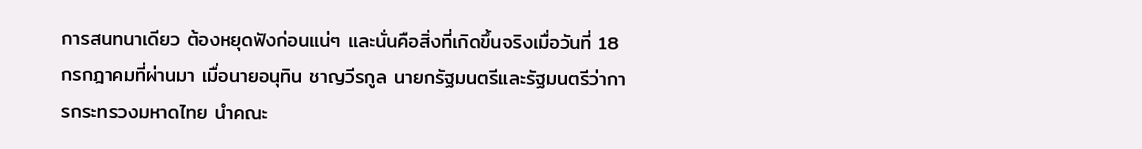การสนทนาเดียว ต้องหยุดฟังก่อนแน่ๆ และนั่นคือสิ่งที่เกิดขึ้นจริงเมื่อวันที่ 18 กรกฎาคมที่ผ่านมา เมื่อนายอนุทิน ชาญวีรกูล นายกรัฐมนตรีและรัฐมนตรีว่าการกระทรวงมหาดไทย นำคณะ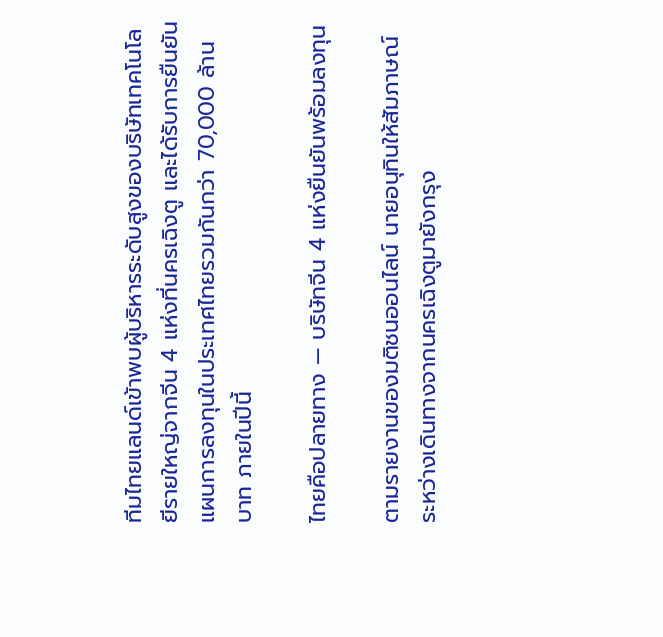ทีมไทยแลนด์เข้าพบผู้บริหารระดับสูงของบริษัทเทคโนโลยีรายใหญ่จากจีน 4 แห่งที่นครเฉิงตู และได้รับการยืนยันแผนการลงทุนในประเทศไทยรวมกันกว่า 70,000 ล้านบาท ภายในปีนี้

ไทยคือปลายทาง — บริษัทจีน 4 แห่งยืนยันพร้อมลงทุน

ตามรายงานของมติชนออนไลน์ นายอนุทินให้สัมภาษณ์ระหว่างเดินทางจากนครเฉิงตูมายังกรุง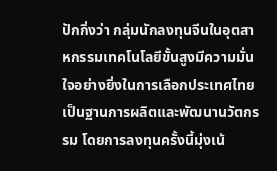ปักกิ่งว่า กลุ่มนักลงทุนจีนในอุตสาหกรรมเทคโนโลยีขั้นสูงมีความมั่นใจอย่างยิ่งในการเลือกประเทศไทยเป็นฐานการผลิตและพัฒนานวัตกรรม โดยการลงทุนครั้งนี้มุ่งเน้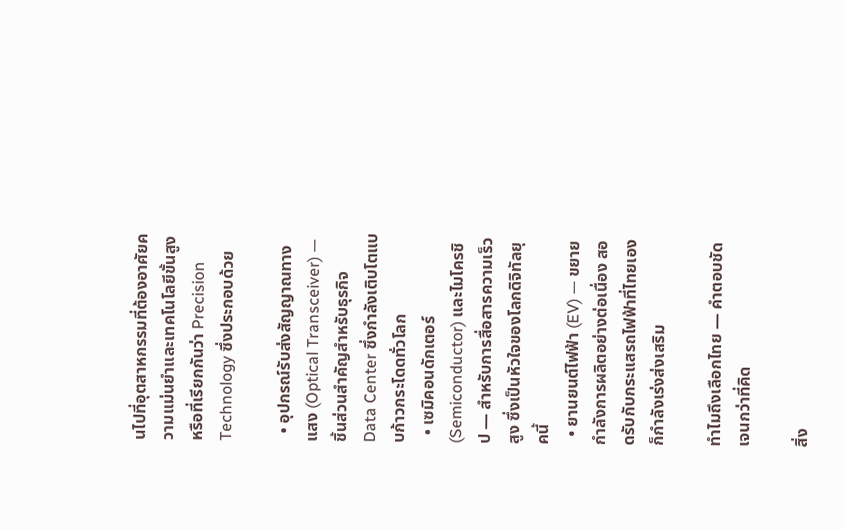นไปที่อุตสาหกรรมที่ต้องอาศัยความแม่นยำและเทคโนโลยีขั้นสูง หรือที่เรียกกันว่า Precision Technology ซึ่งประกอบด้วย

  • อุปกรณ์รับส่งสัญญาณทางแสง (Optical Transceiver) — ชิ้นส่วนสำคัญสำหรับธุรกิจ Data Center ซึ่งกำลังเติบโตแบบก้าวกระโดดทั่วโลก
  • เซมิคอนดักเตอร์ (Semiconductor) และไมโครชิป — สำหรับการสื่อสารความเร็วสูง ซึ่งเป็นหัวใจของโลกดิจิทัลยุคนี้
  • ยานยนต์ไฟฟ้า (EV) — ขยายกำลังการผลิตอย่างต่อเนื่อง สอดรับกับกระแสรถไฟฟ้าที่ไทยเองก็กำลังเร่งส่งเสริม

ทำไมถึงเลือกไทย — คำตอบชัดเจนกว่าที่คิด

สิ่ง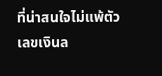ที่น่าสนใจไม่แพ้ตัวเลขเงินล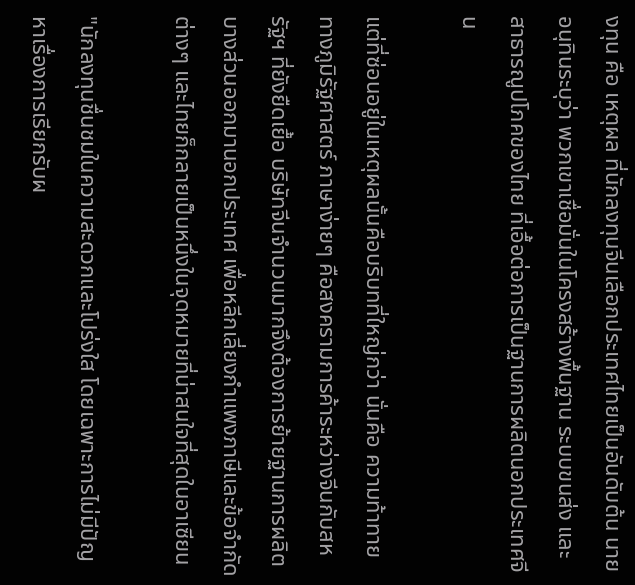งทุน คือ เหตุผล ที่นักลงทุนจีนเลือกประเทศไทยเป็นอันดับต้น นายอนุทินระบุว่า พวกเขาเชื่อมั่นในโครงสร้างพื้นฐาน ระบบขนส่ง และสาธารณูปโภคของไทย ที่เอื้อต่อการเป็นฐานการผลิตนอกประเทศจีน

แต่ที่ซ่อนอยู่ในเหตุผลนั้นคือบริบทที่ใหญ่กว่า นั่นคือ ความท้าทายทางภูมิรัฐศาสตร์ ภาษาง่ายๆ คือสงครามการค้าระหว่างจีนกับสหรัฐฯ ที่ยังยืดเยื้อ บริษัทจีนจำนวนมากจึงต้องการย้ายฐานการผลิตบางส่วนออกมานอกประเทศ เพื่อหลีกเลี่ยงกำแพงภาษีและข้อจำกัดต่างๆ และไทยก็กลายเป็นหนึ่งในจุดหมายที่น่าสนใจที่สุดในอาเซียน

"นักลงทุนชื่นชมในความสะดวกและโปร่งใส โดยเฉพาะการไม่มีปัญหาเรื่องการเรียกรับผ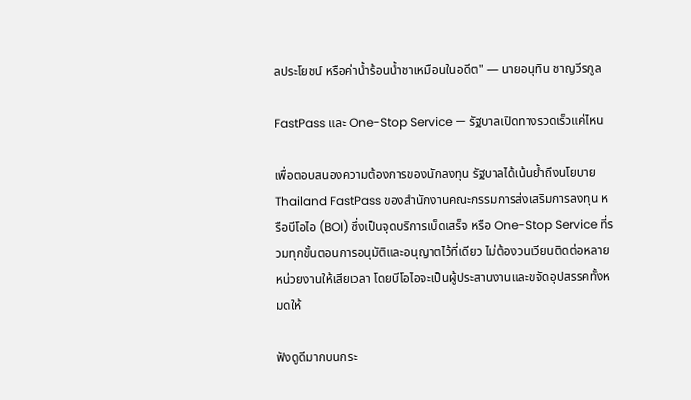ลประโยชน์ หรือค่าน้ำร้อนน้ำชาเหมือนในอดีต" — นายอนุทิน ชาญวีรกูล

FastPass และ One-Stop Service — รัฐบาลเปิดทางรวดเร็วแค่ไหน

เพื่อตอบสนองความต้องการของนักลงทุน รัฐบาลได้เน้นย้ำถึงนโยบาย Thailand FastPass ของสำนักงานคณะกรรมการส่งเสริมการลงทุน หรือบีโอไอ (BOI) ซึ่งเป็นจุดบริการเบ็ดเสร็จ หรือ One-Stop Service ที่รวมทุกขั้นตอนการอนุมัติและอนุญาตไว้ที่เดียว ไม่ต้องวนเวียนติดต่อหลายหน่วยงานให้เสียเวลา โดยบีโอไอจะเป็นผู้ประสานงานและขจัดอุปสรรคทั้งหมดให้

ฟังดูดีมากบนกระ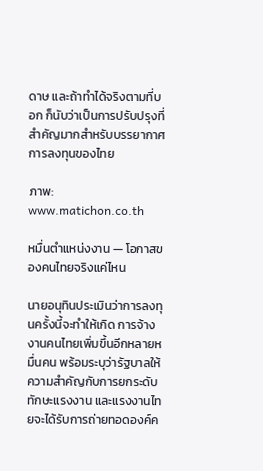ดาษ และถ้าทำได้จริงตามที่บอก ก็นับว่าเป็นการปรับปรุงที่สำคัญมากสำหรับบรรยากาศการลงทุนของไทย

ภาพ: www.matichon.co.th

หมื่นตำแหน่งงาน — โอกาสของคนไทยจริงแค่ไหน

นายอนุทินประเมินว่าการลงทุนครั้งนี้จะทำให้เกิด การจ้างงานคนไทยเพิ่มขึ้นอีกหลายหมื่นคน พร้อมระบุว่ารัฐบาลให้ความสำคัญกับการยกระดับทักษะแรงงาน และแรงงานไทยจะได้รับการถ่ายทอดองค์ค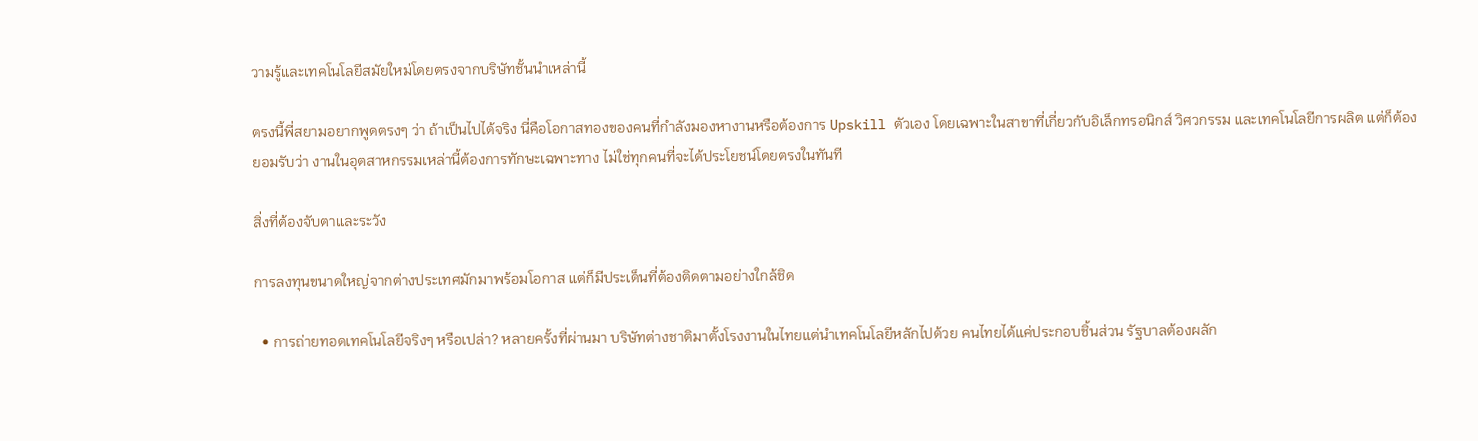วามรู้และเทคโนโลยีสมัยใหม่โดยตรงจากบริษัทชั้นนำเหล่านี้

ตรงนี้พี่สยามอยากพูดตรงๆ ว่า ถ้าเป็นไปได้จริง นี่คือโอกาสทองของคนที่กำลังมองหางานหรือต้องการ Upskill ตัวเอง โดยเฉพาะในสาขาที่เกี่ยวกับอิเล็กทรอนิกส์ วิศวกรรม และเทคโนโลยีการผลิต แต่ก็ต้องยอมรับว่า งานในอุตสาหกรรมเหล่านี้ต้องการทักษะเฉพาะทาง ไม่ใช่ทุกคนที่จะได้ประโยชน์โดยตรงในทันที

สิ่งที่ต้องจับตาและระวัง

การลงทุนขนาดใหญ่จากต่างประเทศมักมาพร้อมโอกาส แต่ก็มีประเด็นที่ต้องติดตามอย่างใกล้ชิด

  • การถ่ายทอดเทคโนโลยีจริงๆ หรือเปล่า? หลายครั้งที่ผ่านมา บริษัทต่างชาติมาตั้งโรงงานในไทยแต่นำเทคโนโลยีหลักไปด้วย คนไทยได้แค่ประกอบชิ้นส่วน รัฐบาลต้องผลัก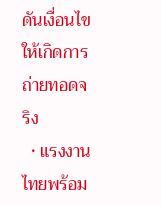ดันเงื่อนไขให้เกิดการถ่ายทอดจริง
  • แรงงานไทยพร้อม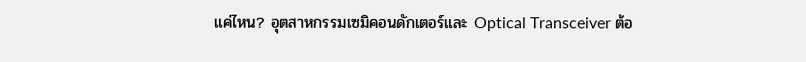แค่ไหน? อุตสาหกรรมเซมิคอนดักเตอร์และ Optical Transceiver ต้อ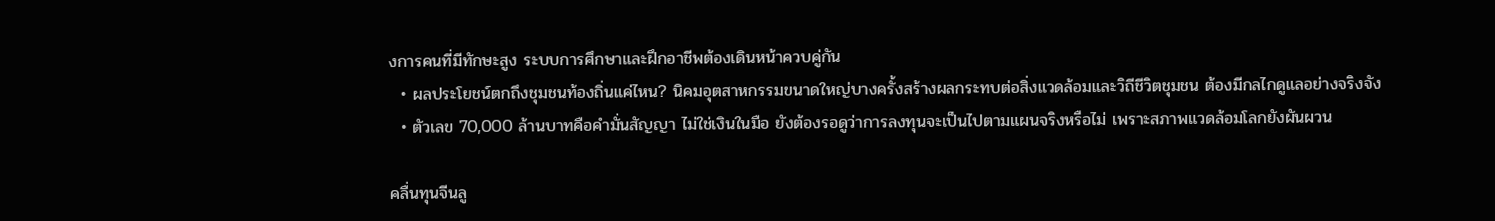งการคนที่มีทักษะสูง ระบบการศึกษาและฝึกอาชีพต้องเดินหน้าควบคู่กัน
  • ผลประโยชน์ตกถึงชุมชนท้องถิ่นแค่ไหน? นิคมอุตสาหกรรมขนาดใหญ่บางครั้งสร้างผลกระทบต่อสิ่งแวดล้อมและวิถีชีวิตชุมชน ต้องมีกลไกดูแลอย่างจริงจัง
  • ตัวเลข 70,000 ล้านบาทคือคำมั่นสัญญา ไม่ใช่เงินในมือ ยังต้องรอดูว่าการลงทุนจะเป็นไปตามแผนจริงหรือไม่ เพราะสภาพแวดล้อมโลกยังผันผวน

คลื่นทุนจีนลู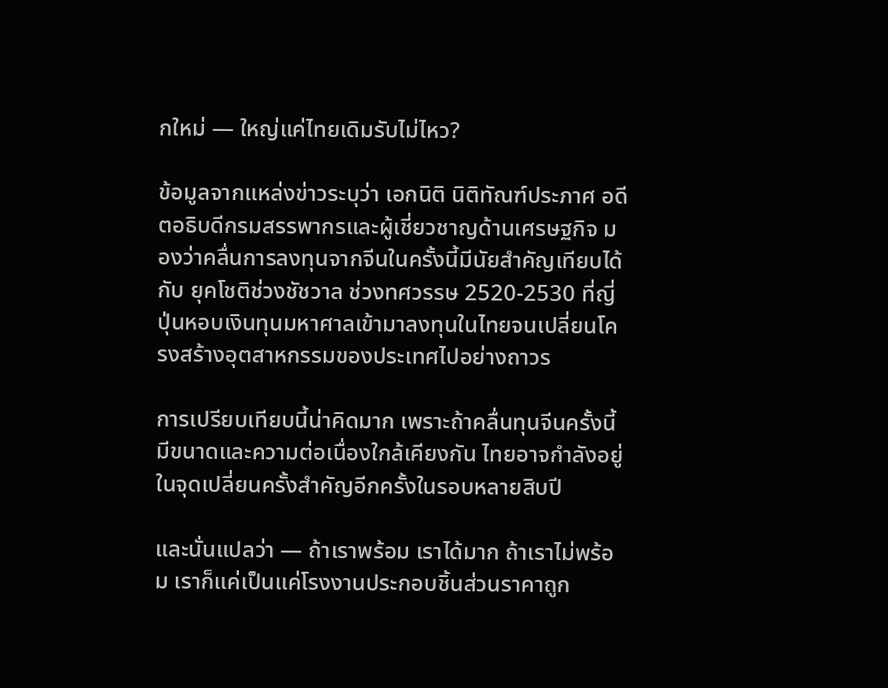กใหม่ — ใหญ่แค่ไทยเดิมรับไม่ไหว?

ข้อมูลจากแหล่งข่าวระบุว่า เอกนิติ นิติทัณฑ์ประภาศ อดีตอธิบดีกรมสรรพากรและผู้เชี่ยวชาญด้านเศรษฐกิจ มองว่าคลื่นการลงทุนจากจีนในครั้งนี้มีนัยสำคัญเทียบได้กับ ยุคโชติช่วงชัชวาล ช่วงทศวรรษ 2520-2530 ที่ญี่ปุ่นหอบเงินทุนมหาศาลเข้ามาลงทุนในไทยจนเปลี่ยนโครงสร้างอุตสาหกรรมของประเทศไปอย่างถาวร

การเปรียบเทียบนี้น่าคิดมาก เพราะถ้าคลื่นทุนจีนครั้งนี้มีขนาดและความต่อเนื่องใกล้เคียงกัน ไทยอาจกำลังอยู่ในจุดเปลี่ยนครั้งสำคัญอีกครั้งในรอบหลายสิบปี

และนั่นแปลว่า — ถ้าเราพร้อม เราได้มาก ถ้าเราไม่พร้อม เราก็แค่เป็นแค่โรงงานประกอบชิ้นส่วนราคาถูก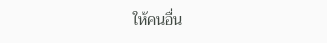ให้คนอื่น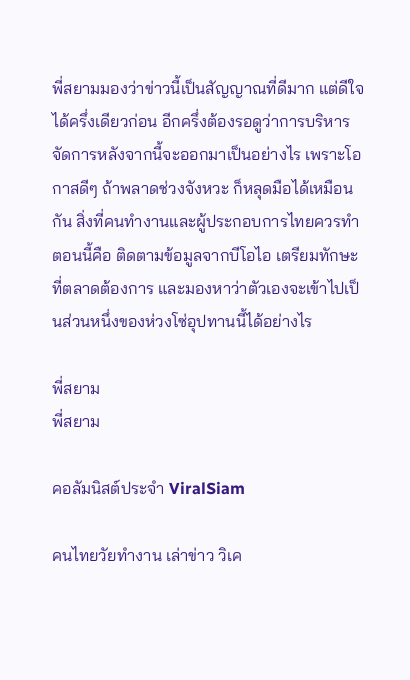พี่สยามมองว่าข่าวนี้เป็นสัญญาณที่ดีมาก แต่ดีใจได้ครึ่งเดียวก่อน อีกครึ่งต้องรอดูว่าการบริหารจัดการหลังจากนี้จะออกมาเป็นอย่างไร เพราะโอกาสดีๆ ถ้าพลาดช่วงจังหวะ ก็หลุดมือได้เหมือนกัน สิ่งที่คนทำงานและผู้ประกอบการไทยควรทำตอนนี้คือ ติดตามข้อมูลจากบีโอไอ เตรียมทักษะที่ตลาดต้องการ และมองหาว่าตัวเองจะเข้าไปเป็นส่วนหนึ่งของห่วงโซ่อุปทานนี้ได้อย่างไร

พี่สยาม
พี่สยาม

คอลัมนิสต์ประจำ ViralSiam

คนไทยวัยทำงาน เล่าข่าว วิเค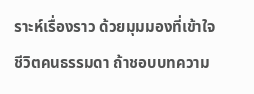ราะห์เรื่องราว ด้วยมุมมองที่เข้าใจชีวิตคนธรรมดา ถ้าชอบบทความ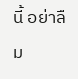นี้ อย่าลืม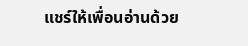แชร์ให้เพื่อนอ่านด้วย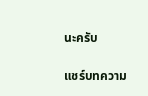นะครับ

แชร์บทความ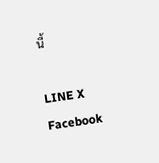นี้

LINE X Facebook